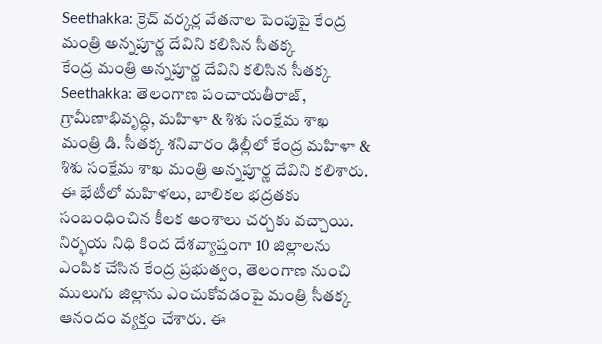Seethakka: క్రెచ్ వర్కర్ల వేతనాల పెంపుపై కేంద్ర మంత్రి అన్నపూర్ణ దేవిని కలిసిన సీతక్క
కేంద్ర మంత్రి అన్నపూర్ణ దేవిని కలిసిన సీతక్క
Seethakka: తెలంగాణ పంచాయతీరాజ్, గ్రామీణాభివృద్ధి, మహిళా & శిశు సంక్షేమ శాఖ మంత్రి డి. సీతక్క శనివారం ఢిల్లీలో కేంద్ర మహిళా & శిశు సంక్షేమ శాఖ మంత్రి అన్నపూర్ణ దేవిని కలిశారు. ఈ భేటీలో మహిళలు, బాలికల భద్రతకు సంబంధించిన కీలక అంశాలు చర్చకు వచ్చాయి.
నిర్భయ నిధి కింద దేశవ్యాప్తంగా 10 జిల్లాలను ఎంపిక చేసిన కేంద్ర ప్రభుత్వం, తెలంగాణ నుంచి ములుగు జిల్లాను ఎంచుకోవడంపై మంత్రి సీతక్క ఆనందం వ్యక్తం చేశారు. ఈ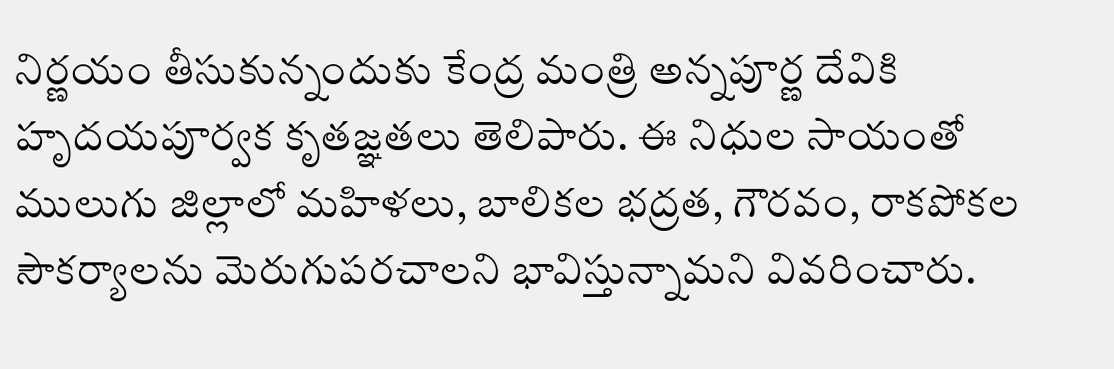నిర్ణయం తీసుకున్నందుకు కేంద్ర మంత్రి అన్నపూర్ణ దేవికి హృదయపూర్వక కృతజ్ఞతలు తెలిపారు. ఈ నిధుల సాయంతో ములుగు జిల్లాలో మహిళలు, బాలికల భద్రత, గౌరవం, రాకపోకల సౌకర్యాలను మెరుగుపరచాలని భావిస్తున్నామని వివరించారు.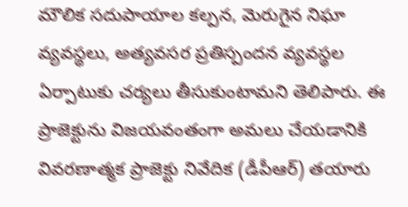మౌలిక సదుపాయాల కల్పన, మెరుగైన నిఘా వ్యవస్థలు, అత్యవసర ప్రతిస్పందన వ్యవస్థల ఏర్పాటుకు చర్యలు తీసుకుంటామని తెలిపారు. ఈ ప్రాజెక్టును విజయవంతంగా అమలు చేయడానికి వివరణాత్మక ప్రాజెక్టు నివేదిక (డీపీఆర్) తయారు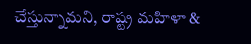చేస్తున్నామని, రాష్ట్ర మహిళా &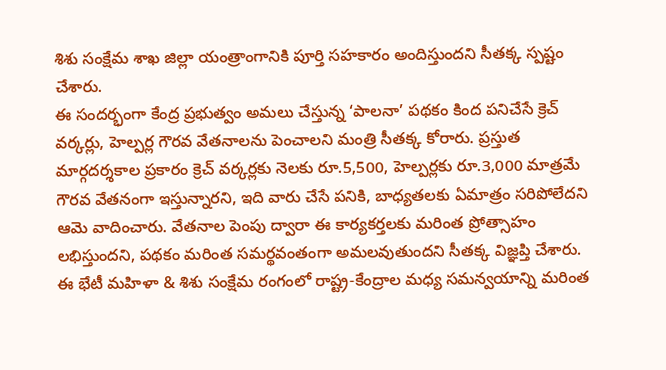శిశు సంక్షేమ శాఖ జిల్లా యంత్రాంగానికి పూర్తి సహకారం అందిస్తుందని సీతక్క స్పష్టం చేశారు.
ఈ సందర్భంగా కేంద్ర ప్రభుత్వం అమలు చేస్తున్న ‘పాలనా’ పథకం కింద పనిచేసే క్రెచ్ వర్కర్లు, హెల్పర్ల గౌరవ వేతనాలను పెంచాలని మంత్రి సీతక్క కోరారు. ప్రస్తుత మార్గదర్శకాల ప్రకారం క్రెచ్ వర్కర్లకు నెలకు రూ.5,500, హెల్పర్లకు రూ.3,000 మాత్రమే గౌరవ వేతనంగా ఇస్తున్నారని, ఇది వారు చేసే పనికి, బాధ్యతలకు ఏమాత్రం సరిపోలేదని ఆమె వాదించారు. వేతనాల పెంపు ద్వారా ఈ కార్యకర్తలకు మరింత ప్రోత్సాహం లభిస్తుందని, పథకం మరింత సమర్థవంతంగా అమలవుతుందని సీతక్క విజ్ఞప్తి చేశారు.
ఈ భేటీ మహిళా & శిశు సంక్షేమ రంగంలో రాష్ట్ర-కేంద్రాల మధ్య సమన్వయాన్ని మరింత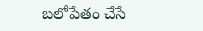బలోపేతం చేసే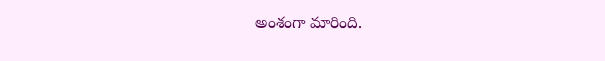అంశంగా మారింది.